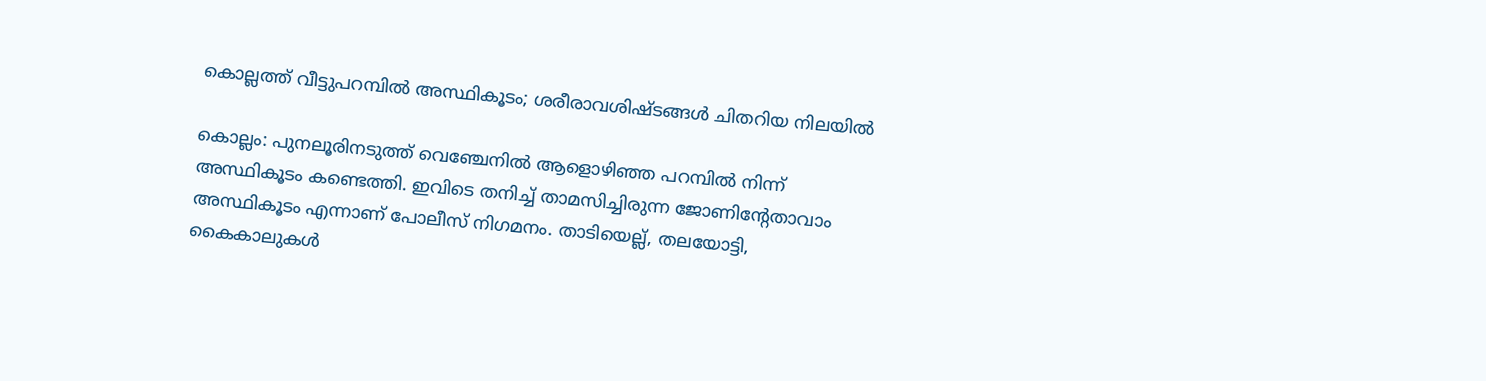കൊല്ലത്ത് വീട്ടുപറമ്പില്‍ അസ്ഥികൂടം; ശരീരാവശിഷ്ടങ്ങള്‍ ചിതറിയ നിലയില്‍

കൊല്ലം: പുനലൂരിനടുത്ത് വെഞ്ചേനില്‍ ആളൊഴിഞ്ഞ പറമ്പില്‍ നിന്ന് അസ്ഥികൂടം കണ്ടെത്തി. ഇവിടെ തനിച്ച് താമസിച്ചിരുന്ന ജോണിന്റേതാവാം അസ്ഥികൂടം എന്നാണ് പോലീസ് നിഗമനം. താടിയെല്ല്, തലയോട്ടി, കൈകാലുകള്‍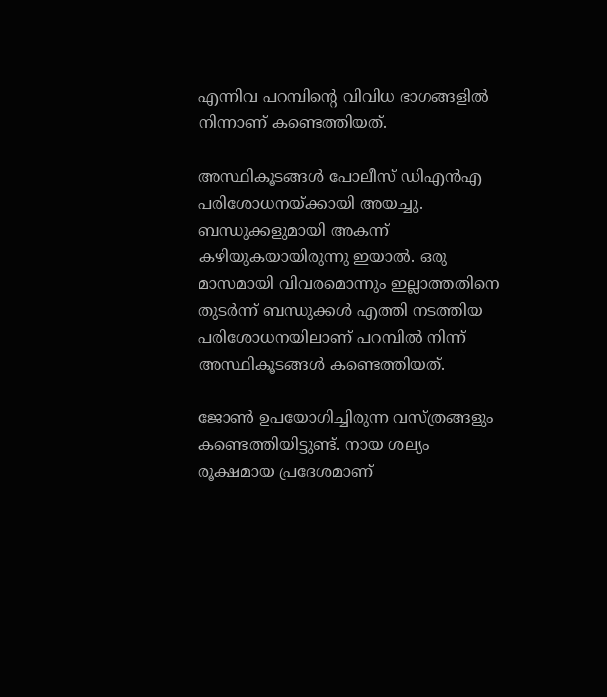എന്നിവ പറമ്പിന്റെ വിവിധ ഭാഗങ്ങളില്‍ നിന്നാണ് കണ്ടെത്തിയത്.

അസ്ഥികൂടങ്ങള്‍ പോലീസ് ഡിഎന്‍എ പരിശോധനയ്ക്കായി അയച്ചു. ബന്ധുക്കളുമായി അകന്ന് കഴിയുകയായിരുന്നു ഇയാല്‍. ഒരു മാസമായി വിവരമൊന്നും ഇല്ലാത്തതിനെ തുടര്‍ന്ന് ബന്ധുക്കള്‍ എത്തി നടത്തിയ പരിശോധനയിലാണ് പറമ്പില്‍ നിന്ന് അസ്ഥികൂടങ്ങള്‍ കണ്ടെത്തിയത്.

ജോണ്‍ ഉപയോഗിച്ചിരുന്ന വസ്ത്രങ്ങളും കണ്ടെത്തിയിട്ടുണ്ട്. നായ ശല്യം രൂക്ഷമായ പ്രദേശമാണ്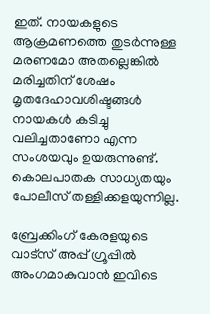ഇത്. നായകളുടെ ആക്രമണത്തെ തുടര്‍ന്നുള്ള മരണമോ അതല്ലെങ്കില്‍ മരിച്ചതിന് ശേഷം മൃതദേഹാവശിഷ്ടങ്ങള്‍ നായകള്‍ കടിച്ചു വലിച്ചതാണോ എന്ന സംശയവും ഉയരുന്നുണ്ട്. കൊലപാതക സാധ്യതയും പോലീസ് തള്ളിക്കളയുന്നില്ല.

ബ്രേക്കിംഗ് കേരളയുടെ വാട്സ് അപ്പ് ഗ്രൂപ്പിൽ അംഗമാകുവാൻ ഇവിടെ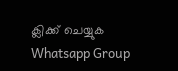ക്ലിക്ക് ചെയ്യുക Whatsapp Group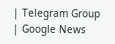| Telegram Group | Google News